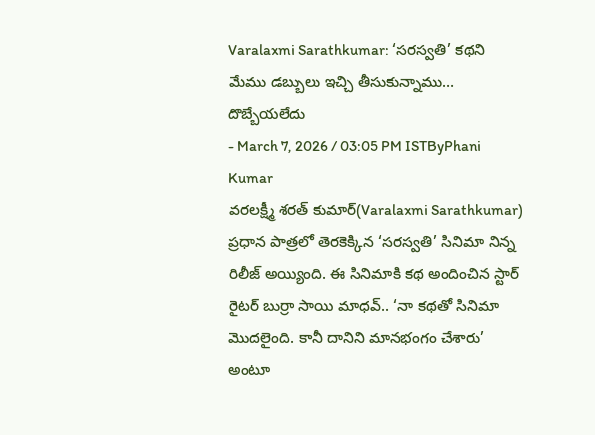Varalaxmi Sarathkumar: ‘సరస్వతి’ కథని మేము డబ్బులు ఇచ్చి తీసుకున్నాము… దొబ్బేయలేదు
- March 7, 2026 / 03:05 PM ISTByPhani Kumar
వరలక్ష్మీ శరత్ కుమార్(Varalaxmi Sarathkumar) ప్రధాన పాత్రలో తెరకెక్కిన ‘సరస్వతి’ సినిమా నిన్న రిలీజ్ అయ్యింది. ఈ సినిమాకి కథ అందించిన స్టార్ రైటర్ బుర్రా సాయి మాధవ్.. ‘నా కథతో సినిమా మొదలైంది. కానీ దానిని మానభంగం చేశారు’ అంటూ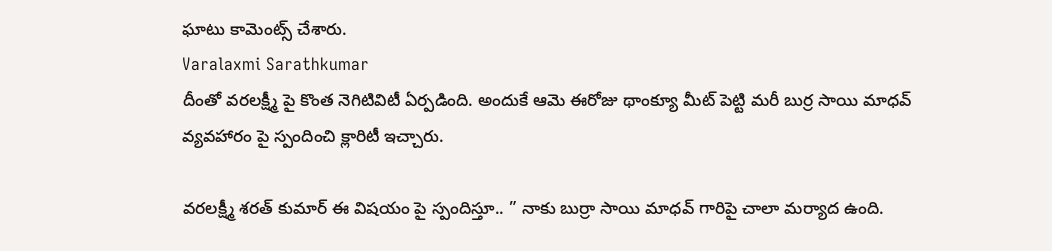ఘాటు కామెంట్స్ చేశారు.
Varalaxmi Sarathkumar
దీంతో వరలక్ష్మీ పై కొంత నెగిటివిటీ ఏర్పడింది. అందుకే ఆమె ఈరోజు థాంక్యూ మీట్ పెట్టి మరీ బుర్ర సాయి మాధవ్ వ్యవహారం పై స్పందించి క్లారిటీ ఇచ్చారు.

వరలక్ష్మీ శరత్ కుమార్ ఈ విషయం పై స్పందిస్తూ.. ” నాకు బుర్రా సాయి మాధవ్ గారిపై చాలా మర్యాద ఉంది.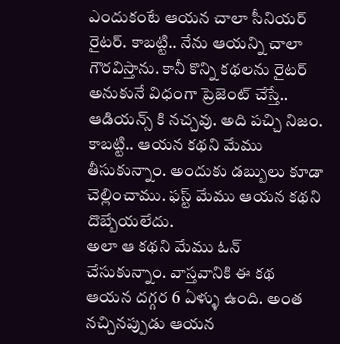ఎందుకంటే ఆయన చాలా సీనియర్ రైటర్. కాబట్టి.. నేను ఆయన్ని చాలా గౌరవిస్తాను. కానీ కొన్ని కథలను రైటర్ అనుకునే విధంగా ప్రెజెంట్ చేస్తే.. ఆడియన్స్ కి నచ్చవు. అది పచ్చి నిజం. కాబట్టి.. ఆయన కథని మేము తీసుకున్నాం. అందుకు డబ్బులు కూడా చెల్లించాము. ఫస్ట్ మేము ఆయన కథని దొబ్బేయలేదు.
అలా ఆ కథని మేము ఓన్ చేసుకున్నాం. వాస్తవానికి ఈ కథ ఆయన దగ్గర 6 ఏళ్ళు ఉంది. అంత నచ్చినప్పుడు ఆయన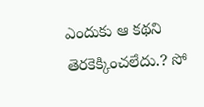ఎందుకు ఆ కథని తెరకెక్కించలేదు.? సో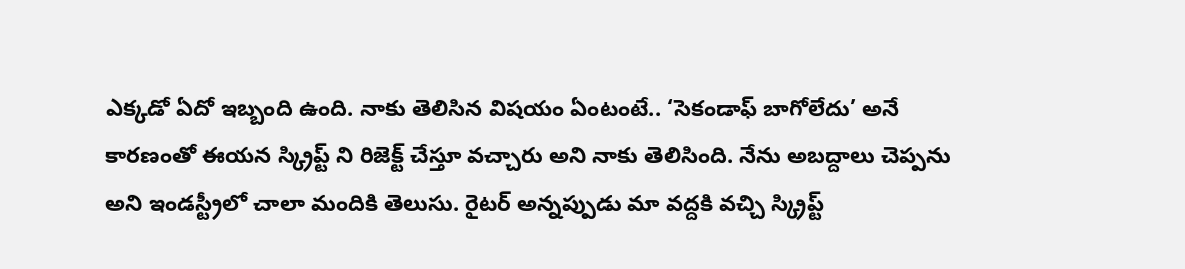ఎక్కడో ఏదో ఇబ్బంది ఉంది. నాకు తెలిసిన విషయం ఏంటంటే.. ‘సెకండాఫ్ బాగోలేదు’ అనే కారణంతో ఈయన స్క్రిప్ట్ ని రిజెక్ట్ చేస్తూ వచ్చారు అని నాకు తెలిసింది. నేను అబద్దాలు చెప్పను అని ఇండస్ట్రీలో చాలా మందికి తెలుసు. రైటర్ అన్నప్పుడు మా వద్దకి వచ్చి స్క్రిప్ట్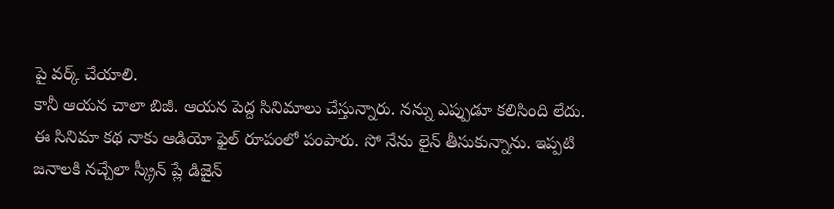పై వర్క్ చేయాలి.
కానీ ఆయన చాలా బిజీ. ఆయన పెద్ద సినిమాలు చేస్తున్నారు. నన్ను ఎప్పుడూ కలిసింది లేదు. ఈ సినిమా కథ నాకు ఆడియో ఫైల్ రూపంలో పంపారు. సో నేను లైన్ తీసుకున్నాను. ఇప్పటి జనాలకి నచ్చేలా స్క్రీన్ ప్లే డిజైన్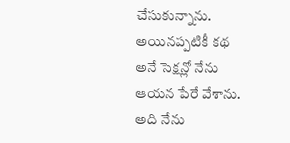చేసుకున్నాను. అయినప్పటికీ కథ అనే సెక్షన్లో నేను ఆయన పేరే వేశాను. అది నేను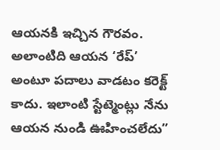ఆయనకి ఇచ్చిన గౌరవం. అలాంటిది ఆయన ‘రేప్’ అంటూ పదాలు వాడటం కరెక్ట్ కాదు. ఇలాంటి స్టేట్మెంట్లు నేను ఆయన నుండి ఊహించలేదు”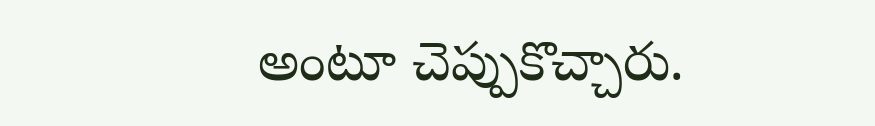అంటూ చెప్పుకొచ్చారు.